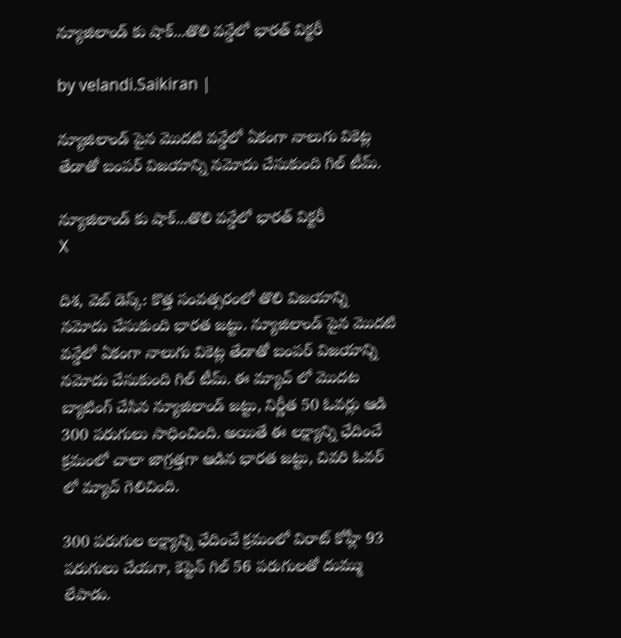న్యూజిలాండ్ కు షాక్‌...తొలి వ‌న్డేలో భార‌త్ విక్ట‌రీ

by velandi.Saikiran |

న్యూజిలాండ్ పైన మొదటి వన్డేలో ఏకంగా నాలుగు వికెట్ల తేడాతో బంపర్ విజయాన్ని నమోదు చేసుకుంది గిల్ టీమ్.

న్యూజిలాండ్ కు షాక్‌...తొలి వ‌న్డేలో భార‌త్ విక్ట‌రీ
X

దిశ‌, వెబ్ డెస్క్‌: కొత్త సంవత్సరంలో తొలి విజయాన్ని నమోదు చేసుకుంది భారత జట్టు. న్యూజిలాండ్ పైన మొదటి వన్డేలో ఏకంగా నాలుగు వికెట్ల తేడాతో బంపర్ విజయాన్ని నమోదు చేసుకుంది గిల్ టీమ్. ఈ మ్యాచ్ లో మొదట బ్యాటింగ్ చేసిన న్యూజిలాండ్ జట్టు, నిర్ణీత 50 ఓవర్లు ఆడి 300 పరుగులు సాధించింది. అయితే ఈ లక్ష్యాన్ని ఛేదించే క్రమంలో చాలా జాగ్రత్తగా ఆడిన భారత జట్టు, చివరి ఓవర్ లో మ్యాచ్ గెలిచింది.

300 పరుగుల లక్ష్యాన్ని ఛేదించే క్రమంలో విరాట్ కోహ్లీ 93 పరుగులు చేయగా, కెప్టెన్ గిల్ 56 పరుగులతో దుమ్ము లేపాడు.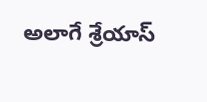అలాగే శ్రేయాస్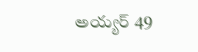అయ్యర్ 49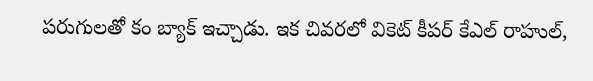పరుగులతో కం బ్యాక్ ఇచ్చాడు. ఇక చివరలో వికెట్ కీపర్ కేఎల్ రాహుల్,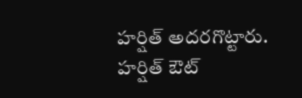హర్షిత్ అదరగొట్టారు. హర్షిత్ ఔట్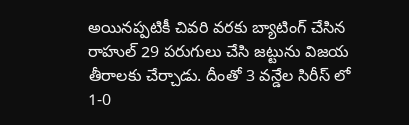అయినప్పటికీ చివరి వరకు బ్యాటింగ్ చేసిన రాహుల్ 29 పరుగులు చేసి జట్టును విజయ తీరాలకు చేర్చాడు. దీంతో 3 వన్డేల సిరీస్ లో 1-0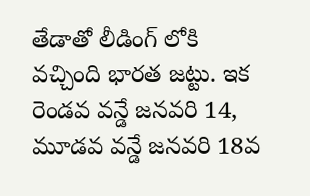తేడాతో లీడింగ్ లోకి వచ్చింది భారత జట్టు. ఇక రెండవ వ‌న్డే జనవరి 14, మూడవ వన్డే జనవరి 18వ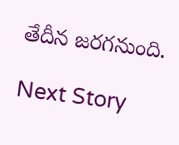తేదీన జరగనుంది.

Next Story